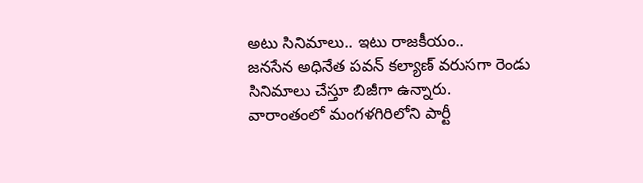అటు సినిమాలు.. ఇటు రాజకీయం..
జనసేన అధినేత పవన్ కల్యాణ్ వరుసగా రెండు సినిమాలు చేస్తూ బిజీగా ఉన్నారు. వారాంతంలో మంగళగిరిలోని పార్టీ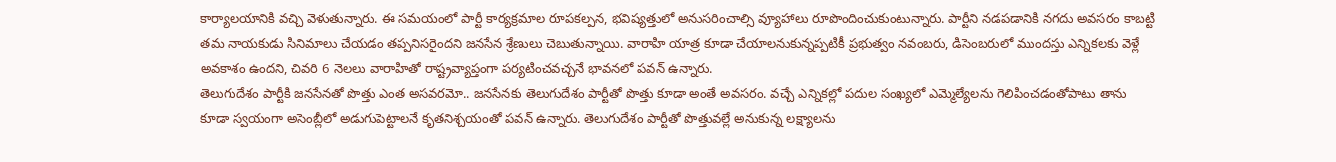కార్యాలయానికి వచ్చి వెళుతున్నారు. ఈ సమయంలో పార్టీ కార్యక్రమాల రూపకల్పన, భవిష్యత్తులో అనుసరించాల్సి వ్యూహాలు రూపొందించుకుంటున్నారు. పార్టీని నడపడానికి నగదు అవసరం కాబట్టి తమ నాయకుడు సినిమాలు చేయడం తప్పనిసరైందని జనసేన శ్రేణులు చెబుతున్నాయి. వారాహి యాత్ర కూడా చేయాలనుకున్నప్పటికీ ప్రభుత్వం నవంబరు, డిసెంబరులో ముందస్తు ఎన్నికలకు వెళ్లే అవకాశం ఉందని, చివరి 6 నెలలు వారాహితో రాష్ట్రవ్యాప్తంగా పర్యటించవచ్చనే భావనలో పవన్ ఉన్నారు.
తెలుగుదేశం పార్టీకి జనసేనతో పొత్తు ఎంత అసవరమో.. జనసేనకు తెలుగుదేశం పార్టీతో పొత్తు కూడా అంతే అవసరం. వచ్చే ఎన్నికల్లో పదుల సంఖ్యలో ఎమ్మెల్యేలను గెలిపించడంతోపాటు తాను కూడా స్వయంగా అసెంబ్లీలో అడుగుపెట్టాలనే కృతనిశ్చయంతో పవన్ ఉన్నారు. తెలుగుదేశం పార్టీతో పొత్తువల్లే అనుకున్న లక్ష్యాలను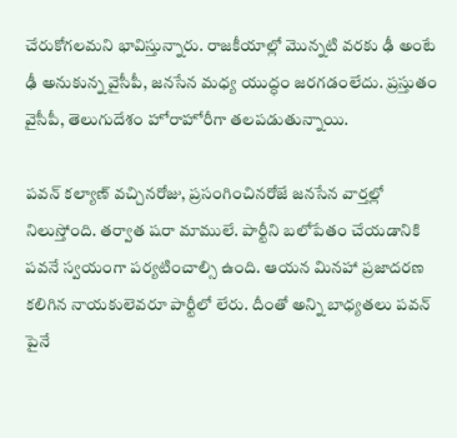చేరుకోగలమని భావిస్తున్నారు. రాజకీయాల్లో మొన్నటి వరకు ఢీ అంటే ఢీ అనుకున్న వైసీపీ, జనసేన మధ్య యుద్ధం జరగడంలేదు. ప్రస్తుతం వైసీపీ, తెలుగుదేశం హోరాహోరీగా తలపడుతున్నాయి.

పవన్ కల్యాణ్ వచ్చినరోజు, ప్రసంగించినరోజే జనసేన వార్తల్లో నిలుస్తోంది. తర్వాత షరా మాములే. పార్టీని బలోపేతం చేయడానికి పవనే స్వయంగా పర్యటించాల్సి ఉంది. ఆయన మినహా ప్రజాదరణ కలిగిన నాయకులెవరూ పార్టీలో లేరు. దీంతో అన్ని బాధ్యతలు పవన్ పైనే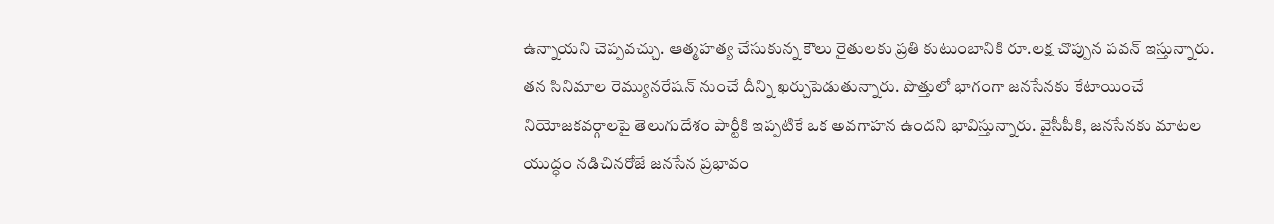ఉన్నాయని చెప్పవచ్చు. ఆత్మహత్య చేసుకున్న కౌలు రైతులకు ప్రతి కుటుంబానికి రూ.లక్ష చొప్పున పవన్ ఇస్తున్నారు. తన సినిమాల రెమ్యునరేషన్ నుంచే దీన్ని ఖర్చుపెడుతున్నారు. పొత్తులో భాగంగా జనసేనకు కేటాయించే నియోజకవర్గాలపై తెలుగుదేశం పార్టీకి ఇప్పటికే ఒక అవగాహన ఉందని భావిస్తున్నారు. వైసీపీకి, జనసేనకు మాటల యుద్ధం నడిచినరోజే జనసేన ప్రభావం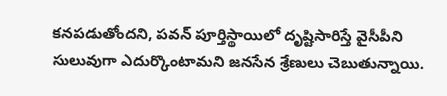కనపడుతోందని, పవన్ పూర్తిస్థాయిలో దృష్టిసారిస్తే వైసీపీని సులువుగా ఎదుర్కొంటామని జనసేన శ్రేణులు చెబుతున్నాయి.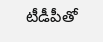టీడీపీతో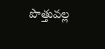పొత్తువల్ల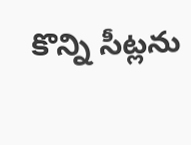కొన్ని సీట్లను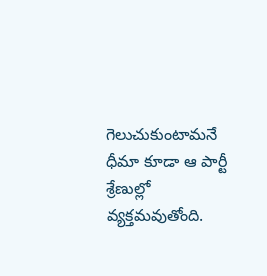గెలుచుకుంటామనే ధీమా కూడా ఆ పార్టీ శ్రేణుల్లో వ్యక్తమవుతోంది.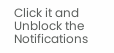Click it and Unblock the Notifications